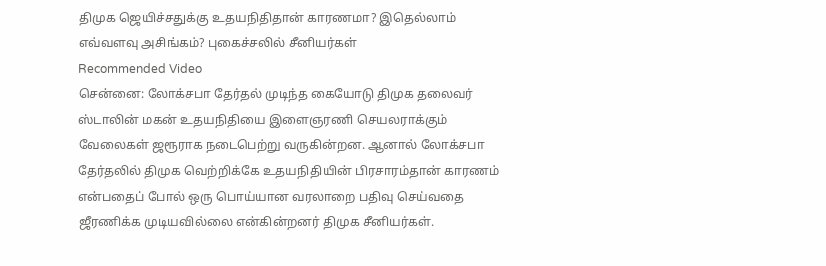திமுக ஜெயிச்சதுக்கு உதயநிதிதான் காரணமா? இதெல்லாம் எவ்வளவு அசிங்கம்? புகைச்சலில் சீனியர்கள்
Recommended Video
சென்னை: லோக்சபா தேர்தல் முடிந்த கையோடு திமுக தலைவர் ஸ்டாலின் மகன் உதயநிதியை இளைஞரணி செயலராக்கும் வேலைகள் ஜரூராக நடைபெற்று வருகின்றன. ஆனால் லோக்சபா தேர்தலில் திமுக வெற்றிக்கே உதயநிதியின் பிரசாரம்தான் காரணம் என்பதைப் போல் ஒரு பொய்யான வரலாறை பதிவு செய்வதை ஜீரணிக்க முடியவில்லை என்கின்றனர் திமுக சீனியர்கள்.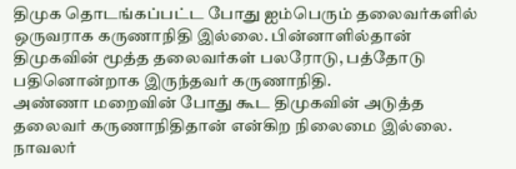திமுக தொடங்கப்பட்ட போது ஐம்பெரும் தலைவர்களில் ஒருவராக கருணாநிதி இல்லை. பின்னாளில்தான் திமுகவின் மூத்த தலைவர்கள் பலரோடு, பத்தோடு பதினொன்றாக இருந்தவர் கருணாநிதி.
அண்ணா மறைவின் போது கூட திமுகவின் அடுத்த தலைவர் கருணாநிதிதான் என்கிற நிலைமை இல்லை. நாவலர்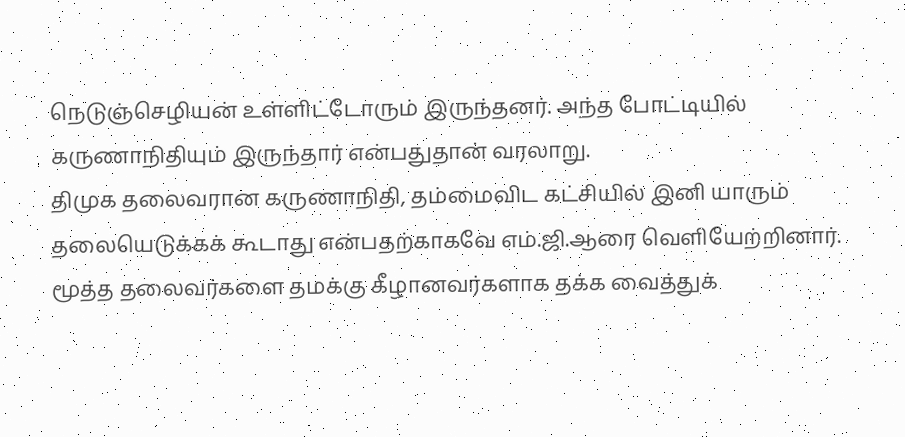நெடுஞ்செழியன் உள்ளிட்டோரும் இருந்தனர். அந்த போட்டியில் கருணாநிதியும் இருந்தார் என்பதுதான் வரலாறு.
திமுக தலைவரான கருணாநிதி, தம்மைவிட கட்சியில் இனி யாரும் தலையெடுக்கக் கூடாது என்பதற்காகவே எம்.ஜி.ஆரை வெளியேற்றினார். மூத்த தலைவர்களை தமக்கு கீழானவர்களாக தக்க வைத்துக்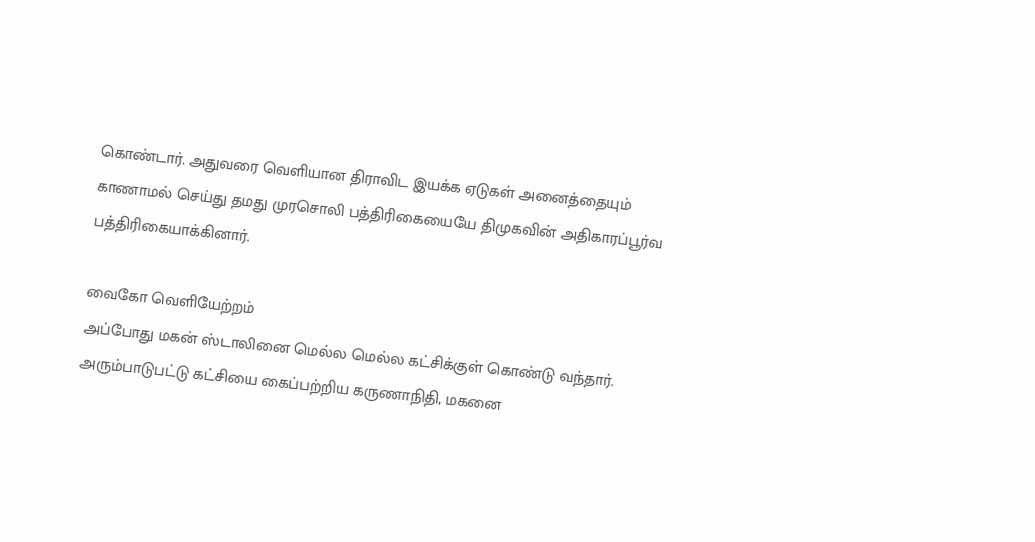கொண்டார். அதுவரை வெளியான திராவிட இயக்க ஏடுகள் அனைத்தையும் காணாமல் செய்து தமது முரசொலி பத்திரிகையையே திமுகவின் அதிகாரப்பூர்வ பத்திரிகையாக்கினார்.

வைகோ வெளியேற்றம்
அப்போது மகன் ஸ்டாலினை மெல்ல மெல்ல கட்சிக்குள் கொண்டு வந்தார். அரும்பாடுபட்டு கட்சியை கைப்பற்றிய கருணாநிதி, மகனை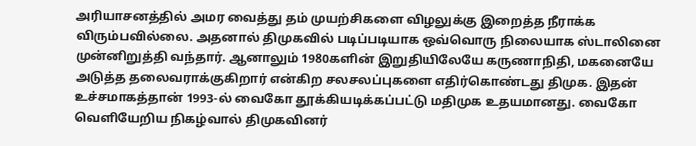அரியாசனத்தில் அமர வைத்து தம் முயற்சிகளை விழலுக்கு இறைத்த நீராக்க விரும்பவில்லை. அதனால் திமுகவில் படிப்படியாக ஒவ்வொரு நிலையாக ஸ்டாலினை முன்னிறுத்தி வந்தார். ஆனாலும் 1980களின் இறுதியிலேயே கருணாநிதி, மகனையே அடுத்த தலைவராக்குகிறார் என்கிற சலசலப்புகளை எதிர்கொண்டது திமுக. இதன் உச்சமாகத்தான் 1993-ல் வைகோ தூக்கியடிக்கப்பட்டு மதிமுக உதயமானது. வைகோ வெளியேறிய நிகழ்வால் திமுகவினர்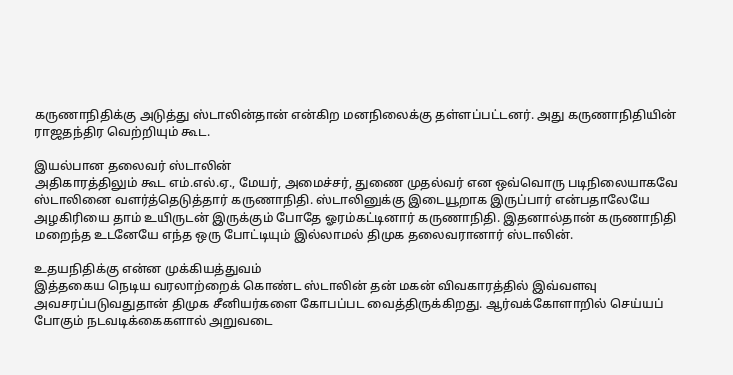கருணாநிதிக்கு அடுத்து ஸ்டாலின்தான் என்கிற மனநிலைக்கு தள்ளப்பட்டனர். அது கருணாநிதியின் ராஜதந்திர வெற்றியும் கூட.

இயல்பான தலைவர் ஸ்டாலின்
அதிகாரத்திலும் கூட எம்.எல்.ஏ., மேயர், அமைச்சர், துணை முதல்வர் என ஒவ்வொரு படிநிலையாகவே ஸ்டாலினை வளர்த்தெடுத்தார் கருணாநிதி. ஸ்டாலினுக்கு இடையூறாக இருப்பார் என்பதாலேயே அழகிரியை தாம் உயிருடன் இருக்கும் போதே ஓரம்கட்டினார் கருணாநிதி. இதனால்தான் கருணாநிதி மறைந்த உடனேயே எந்த ஒரு போட்டியும் இல்லாமல் திமுக தலைவரானார் ஸ்டாலின்.

உதயநிதிக்கு என்ன முக்கியத்துவம்
இத்தகைய நெடிய வரலாற்றைக் கொண்ட ஸ்டாலின் தன் மகன் விவகாரத்தில் இவ்வளவு அவசரப்படுவதுதான் திமுக சீனியர்களை கோபப்பட வைத்திருக்கிறது. ஆர்வக்கோளாறில் செய்யப் போகும் நடவடிக்கைகளால் அறுவடை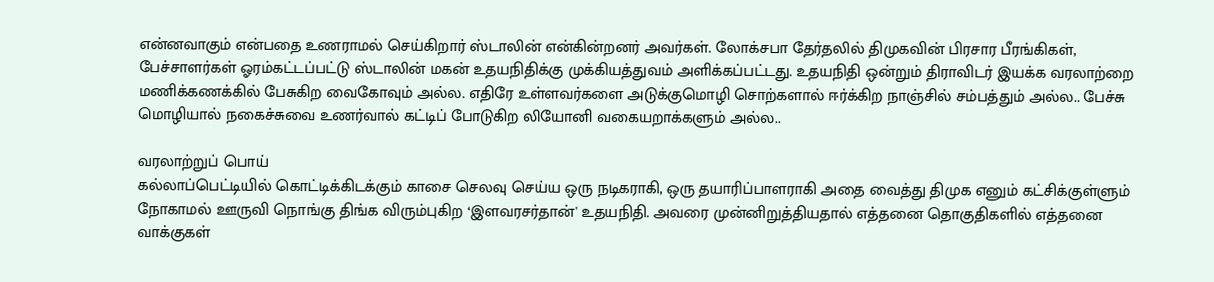என்னவாகும் என்பதை உணராமல் செய்கிறார் ஸ்டாலின் என்கின்றனர் அவர்கள். லோக்சபா தேர்தலில் திமுகவின் பிரசார பீரங்கிகள், பேச்சாளர்கள் ஓரம்கட்டப்பட்டு ஸ்டாலின் மகன் உதயநிதிக்கு முக்கியத்துவம் அளிக்கப்பட்டது. உதயநிதி ஒன்றும் திராவிடர் இயக்க வரலாற்றை மணிக்கணக்கில் பேசுகிற வைகோவும் அல்ல. எதிரே உள்ளவர்களை அடுக்குமொழி சொற்களால் ஈர்க்கிற நாஞ்சில் சம்பத்தும் அல்ல.. பேச்சு மொழியால் நகைச்சுவை உணர்வால் கட்டிப் போடுகிற லியோனி வகையறாக்களும் அல்ல..

வரலாற்றுப் பொய்
கல்லாப்பெட்டியில் கொட்டிக்கிடக்கும் காசை செலவு செய்ய ஒரு நடிகராகி, ஒரு தயாரிப்பாளராகி அதை வைத்து திமுக எனும் கட்சிக்குள்ளும் நோகாமல் ஊருவி நொங்கு திங்க விரும்புகிற ‘இளவரசர்தான்' உதயநிதி. அவரை முன்னிறுத்தியதால் எத்தனை தொகுதிகளில் எத்தனை வாக்குகள்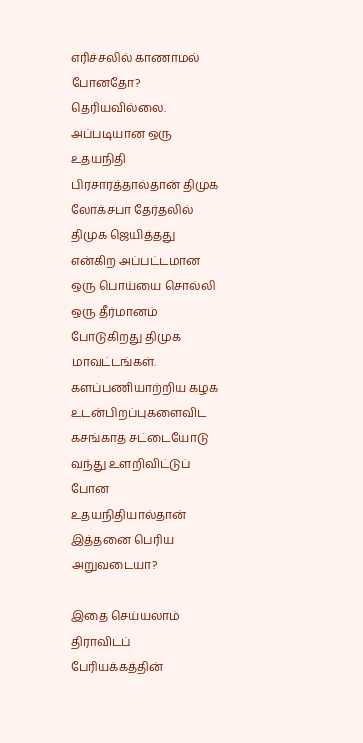எரிச்சலில் காணாமல் போனதோ? தெரியவில்லை. அப்படியான ஒரு உதயநிதி பிரசாரத்தால்தான் திமுக லோக்சபா தேர்தலில் திமுக ஜெயித்தது என்கிற அப்பட்டமான ஒரு பொய்யை சொல்லி ஒரு தீர்மானம் போடுகிறது திமுக மாவட்டங்கள். களப்பணியாற்றிய கழக உடன்பிறப்புகளைவிட கசங்காத சட்டையோடு வந்து உளறிவிட்டுப் போன உதயநிதியால்தான் இத்தனை பெரிய அறுவடையா?

இதை செய்யலாம்
திராவிடப் பேரியக்கத்தின்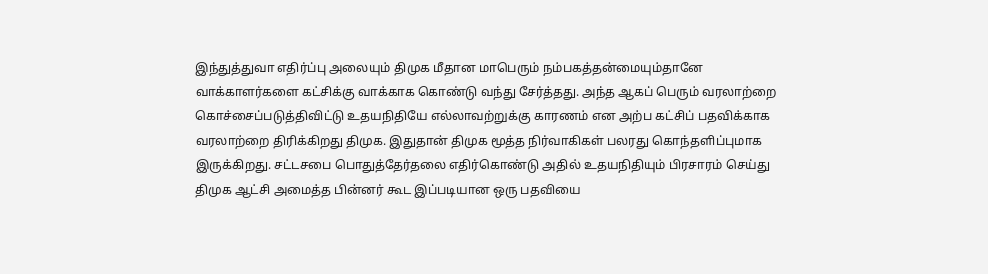இந்துத்துவா எதிர்ப்பு அலையும் திமுக மீதான மாபெரும் நம்பகத்தன்மையும்தானே வாக்காளர்களை கட்சிக்கு வாக்காக கொண்டு வந்து சேர்த்தது. அந்த ஆகப் பெரும் வரலாற்றை கொச்சைப்படுத்திவிட்டு உதயநிதியே எல்லாவற்றுக்கு காரணம் என அற்ப கட்சிப் பதவிக்காக வரலாற்றை திரிக்கிறது திமுக. இதுதான் திமுக மூத்த நிர்வாகிகள் பலரது கொந்தளிப்புமாக இருக்கிறது. சட்டசபை பொதுத்தேர்தலை எதிர்கொண்டு அதில் உதயநிதியும் பிரசாரம் செய்து திமுக ஆட்சி அமைத்த பின்னர் கூட இப்படியான ஒரு பதவியை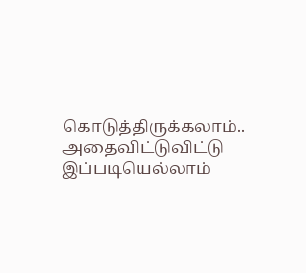கொடுத்திருக்கலாம்.. அதைவிட்டுவிட்டு இப்படியெல்லாம்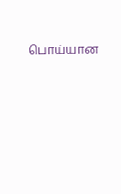பொய்யான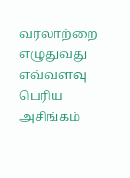வரலாற்றை எழுதுவது எவ்வளவு பெரிய அசிங்கம்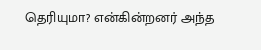தெரியுமா? என்கின்றனர் அந்த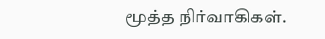மூத்த நிர்வாகிகள்.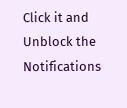Click it and Unblock the Notifications